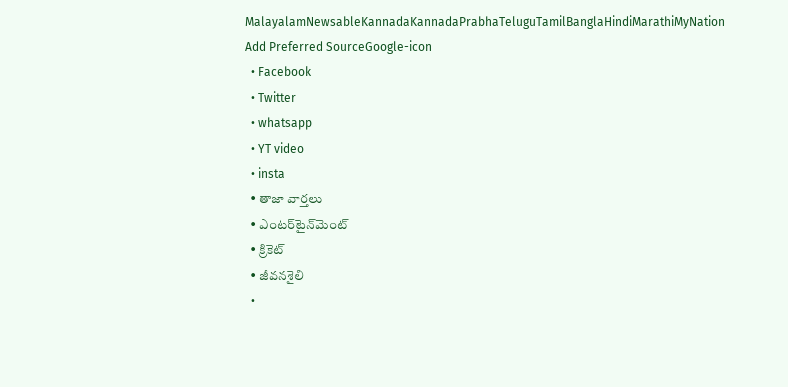MalayalamNewsableKannadaKannadaPrabhaTeluguTamilBanglaHindiMarathiMyNation
Add Preferred SourceGoogle-icon
  • Facebook
  • Twitter
  • whatsapp
  • YT video
  • insta
  • తాజా వార్తలు
  • ఎంటర్‌టైన్‌మెంట్
  • క్రికెట్
  • జీవనశైలి
  •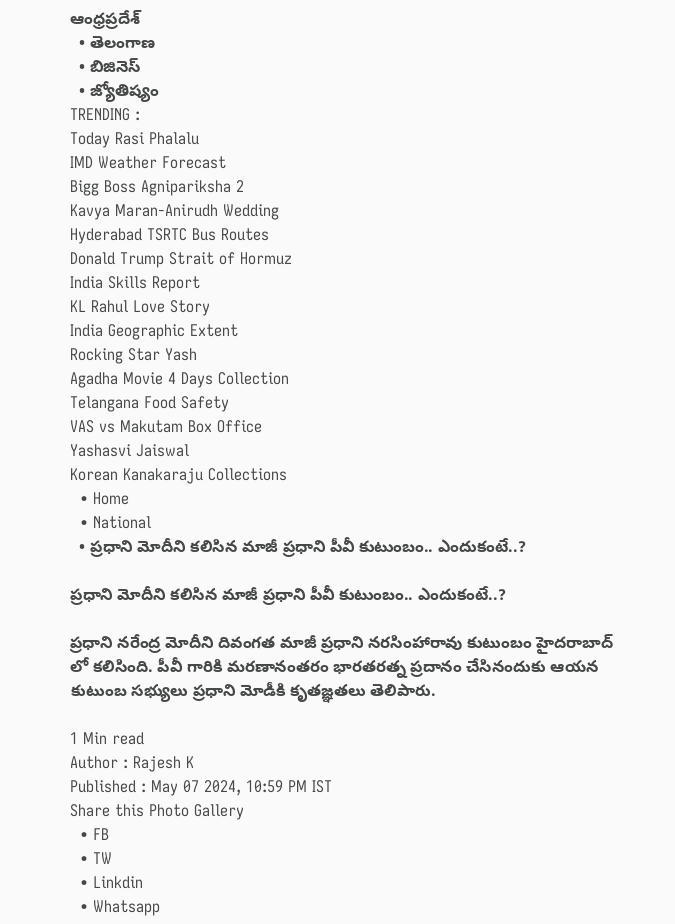ఆంధ్రప్రదేశ్
  • తెలంగాణ
  • బిజినెస్
  • జ్యోతిష్యం
TRENDING :
Today Rasi Phalalu
IMD Weather Forecast
Bigg Boss Agnipariksha 2
Kavya Maran-Anirudh Wedding
Hyderabad TSRTC Bus Routes
Donald Trump Strait of Hormuz
India Skills Report
KL Rahul Love Story
India Geographic Extent
Rocking Star Yash
Agadha Movie 4 Days Collection
Telangana Food Safety
VAS vs Makutam Box Office
Yashasvi Jaiswal
Korean Kanakaraju Collections
  • Home
  • National
  • ప్రధాని మోదీని కలిసిన మాజీ ప్రధాని పీవీ కుటుంబం.. ఎందుకంటే..?

ప్రధాని మోదీని కలిసిన మాజీ ప్రధాని పీవీ కుటుంబం.. ఎందుకంటే..?

ప్రధాని నరేంద్ర మోదీని దివంగత మాజీ ప్రధాని నరసింహారావు కుటుంబం హైదరాబాద్ లో కలిసింది. పీవీ గారికి మరణానంతరం భారతరత్న ప్రదానం చేసినందుకు ఆయన కుటుంబ సభ్యులు ప్రధాని మోడీకి కృతజ్ఞతలు తెలిపారు.

1 Min read
Author : Rajesh K
Published : May 07 2024, 10:59 PM IST
Share this Photo Gallery
  • FB
  • TW
  • Linkdin
  • Whatsapp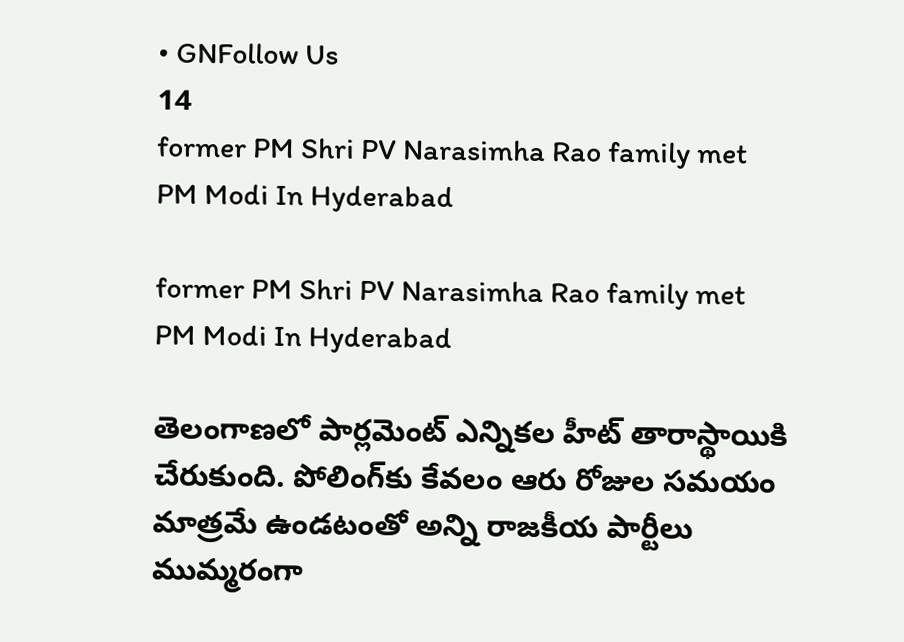• GNFollow Us
14
former PM Shri PV Narasimha Rao family met PM Modi In Hyderabad

former PM Shri PV Narasimha Rao family met PM Modi In Hyderabad

తెలంగాణలో పార్లమెంట్ ఎన్నికల హీట్ తారాస్థాయికి చేరుకుంది. పోలింగ్‌కు కేవలం ఆరు రోజుల సమయం మాత్రమే ఉండటంతో అన్ని రాజకీయ పార్టీలు ముమ్మరంగా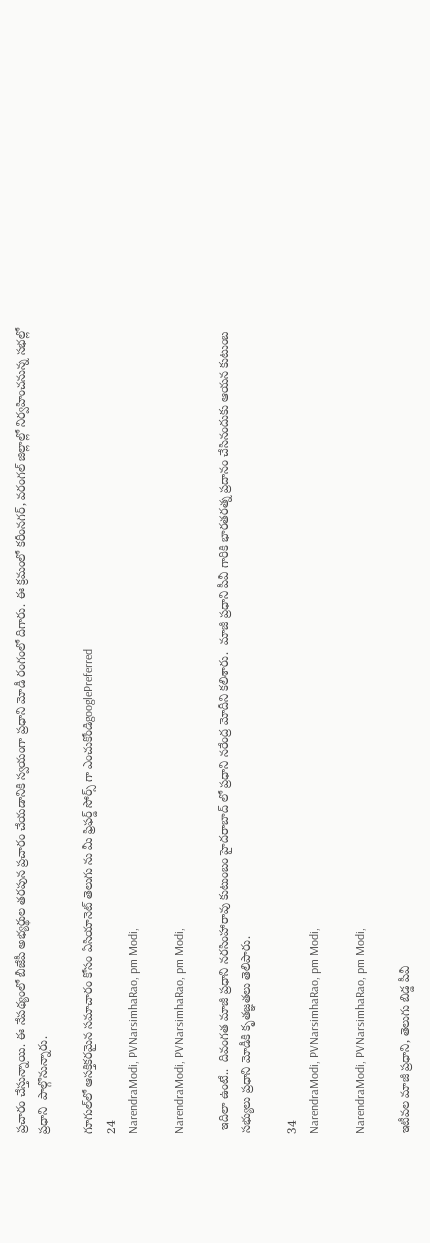ప్రచారం చేస్తున్నాయి. ఈ నేపథ్యంలో బీజేపీ అభ్యర్థుల తరపున ప్రచారం చేయడానికి స్వయంగా ప్రధాని మోడీ రంగంలో దిగారు. ఈ క్రమంలో కరీంనగర్, వరంగల్ జిల్లాల్లో నిర్వహించనున్న సభల్లో ప్రధాని  పాల్గొనున్నారు.

గూగుల్‌లో ఆసక్తికరమైన సమాచారం కోసం ఏసియానెట్ తెలుగు ను మీ ఫ్రిఫర్డ్ సోర్స్ గా ఎంచుకోండిgooglePreferred
24
NarendraModi, PVNarsimhaRao, pm Modi,

NarendraModi, PVNarsimhaRao, pm Modi,

 ఇదిలా ఉంటే..  దివంగత మాజీ ప్రధాని నరసింహారావు కుటుంబం హైదరాబాద్ లో ప్రధాని నరేంద్ర మోదీని కలిశారు.  మాజీ ప్రధాని పీవీ గారికి భారతరత్న ప్రదానం చేసినందుకు ఆయన కుటుంబ సభ్యులు ప్రధాని మోడీకి కృతజ్ఞతలు తెలిపారు.

34
NarendraModi, PVNarsimhaRao, pm Modi,

NarendraModi, PVNarsimhaRao, pm Modi,

ఇటీవల మాజీ ప్రధాని, తెలుగు బిడ్డ పీవీ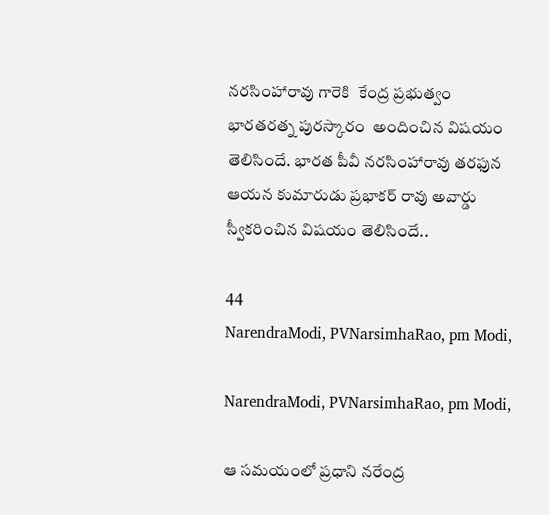నరసింహారావు గారెకి  కేంద్ర ప్రభుత్వం భారతరత్న పురస్కారం  అందించిన విషయం తెలిసిందే. భారత పీవీ నరసింహారావు తరఫున ఆయన కుమారుడు ప్రభాకర్ రావు అవార్డు స్వీకరించిన విషయం తెలిసిందే..

44
NarendraModi, PVNarsimhaRao, pm Modi,

NarendraModi, PVNarsimhaRao, pm Modi,

ఆ సమయంలో ప్రధాని నరేంద్ర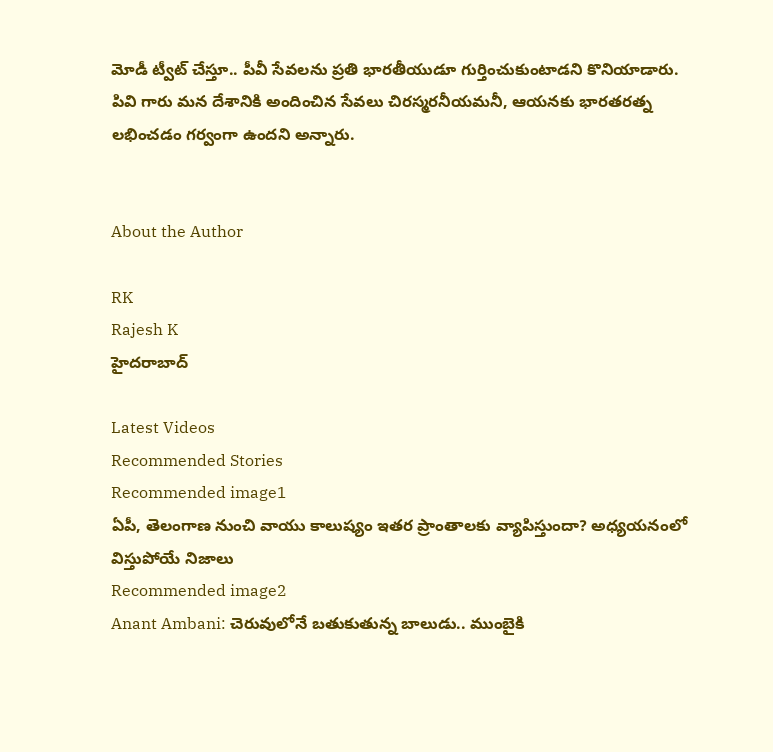మోడీ ట్వీట్ చేస్తూ.. పీవీ సేవలను ప్రతి భారతీయుడూ గుర్తించుకుంటాడని కొనియాడారు. పివి గారు మన దేశానికి అందించిన సేవలు చిరస్మరనీయమనీ, ఆయనకు భారతరత్న లభించడం గర్వంగా ఉందని అన్నారు.


About the Author

RK
Rajesh K
హైదరాబాద్

Latest Videos
Recommended Stories
Recommended image1
ఏపీ, తెలంగాణ నుంచి వాయు కాలుష్యం ఇత‌ర ప్రాంతాల‌కు వ్యాపిస్తుందా? అధ్య‌య‌నంలో విస్తుపోయే నిజాలు
Recommended image2
Anant Ambani: చెరువులోనే బతుకుతున్న బాలుడు.. ముంబైకి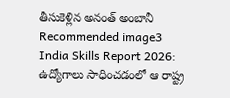తీసుకెళ్లిన అనంత్ అంబానీ
Recommended image3
India Skills Report 2026: ఉద్యోగాలు సాధించడంలో ఆ రాష్ట్ర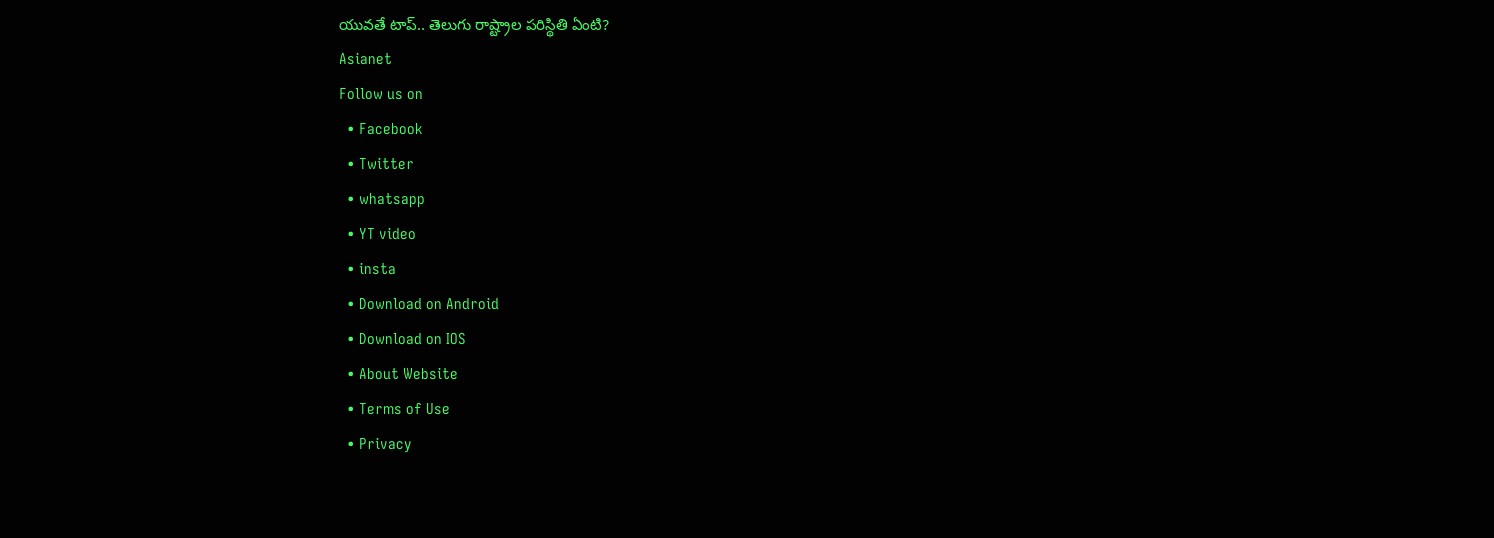యువతే టాప్.. తెలుగు రాష్ట్రాల పరిస్థితి ఏంటి?
Asianet
Follow us on
  • Facebook
  • Twitter
  • whatsapp
  • YT video
  • insta
  • Download on Android
  • Download on IOS
  • About Website
  • Terms of Use
  • Privacy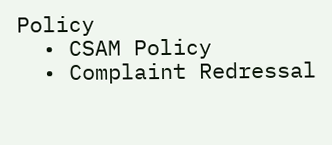Policy
  • CSAM Policy
  • Complaint Redressal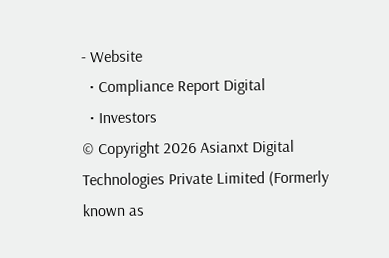- Website
  • Compliance Report Digital
  • Investors
© Copyright 2026 Asianxt Digital Technologies Private Limited (Formerly known as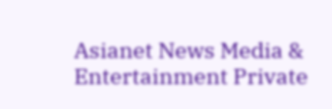Asianet News Media & Entertainment Private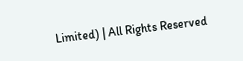Limited) | All Rights Reserved